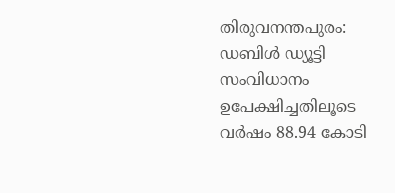തിരുവനന്തപുരം: ഡബിൾ ഡ്യൂട്ടി സംവിധാനം ഉപേക്ഷിച്ചതിലൂടെ വർഷം 88.94 കോടി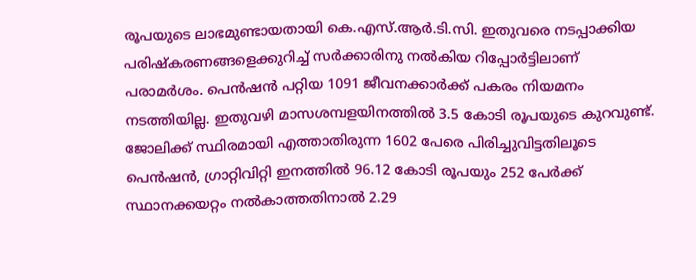രൂപയുടെ ലാഭമുണ്ടായതായി കെ.എസ്.ആർ.ടി.സി. ഇതുവരെ നടപ്പാക്കിയ പരിഷ്കരണങ്ങളെക്കുറിച്ച് സർക്കാരിനു നൽകിയ റിപ്പോർട്ടിലാണ് പരാമർശം. പെൻഷൻ പറ്റിയ 1091 ജീവനക്കാർക്ക് പകരം നിയമനം നടത്തിയില്ല. ഇതുവഴി മാസശമ്പളയിനത്തിൽ 3.5 കോടി രൂപയുടെ കുറവുണ്ട്. ജോലിക്ക് സ്ഥിരമായി എത്താതിരുന്ന 1602 പേരെ പിരിച്ചുവിട്ടതിലൂടെ പെൻഷൻ, ഗ്രാറ്റിവിറ്റി ഇനത്തിൽ 96.12 കോടി രൂപയും 252 പേർക്ക് സ്ഥാനക്കയറ്റം നൽകാത്തതിനാൽ 2.29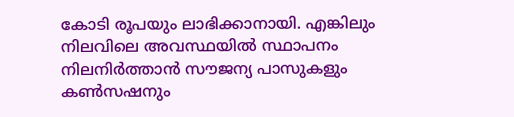കോടി രൂപയും ലാഭിക്കാനായി. എങ്കിലും നിലവിലെ അവസ്ഥയിൽ സ്ഥാപനം നിലനിർത്താൻ സൗജന്യ പാസുകളും കൺസഷനും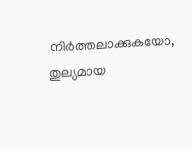നിർത്തലാക്കുകയോ, തുല്യമായ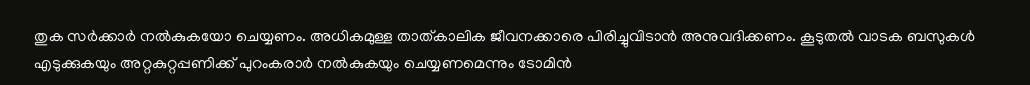തുക സർക്കാർ നൽകുകയോ ചെയ്യണം. അധികമുള്ള താത്കാലിക ജീവനക്കാരെ പിരിച്ചുവിടാൻ അനുവദിക്കണം. കൂടുതൽ വാടക ബസുകൾ എടുക്കുകയും അറ്റകുറ്റപ്പണിക്ക് പുറംകരാർ നൽകുകയും ചെയ്യണമെന്നും ടോമിൻ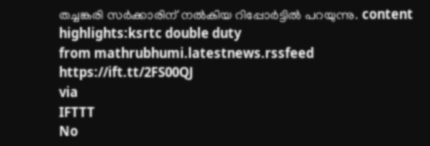തച്ചങ്കരി സർക്കാരിന് നൽകിയ റിപ്പോർട്ടിൽ പറയുന്നു. content highlights:ksrtc double duty
from mathrubhumi.latestnews.rssfeed https://ift.tt/2FS00QJ
via
IFTTT
No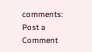comments:
Post a Comment